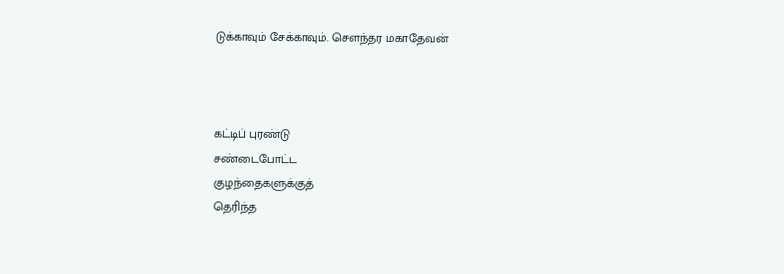டுக்காவும் சேக்காவும். சௌந்தர மகாதேவன்



கட்டிப் புரண்டு
சண்டைபோட்ட
குழந்தைகளுக்குத்
தெரிந்த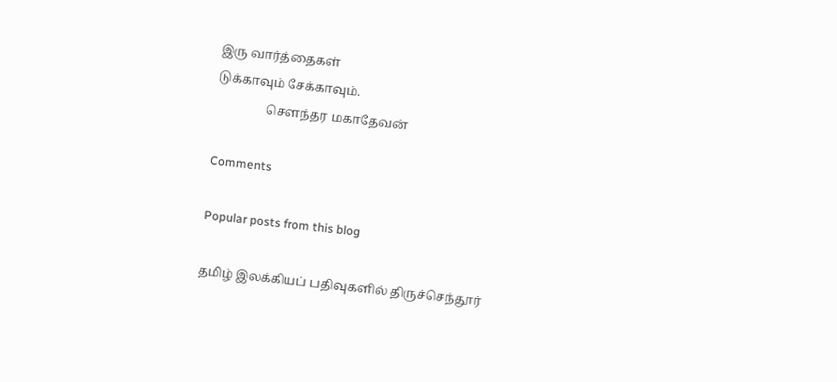இரு வார்த்தைகள்
டுக்காவும் சேக்காவும்.
                சௌந்தர மகாதேவன்

Comments

Popular posts from this blog

தமிழ் இலக்கியப் பதிவுகளில் திருச்செந்தூர்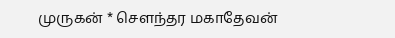முருகன் * சௌந்தர மகாதேவன்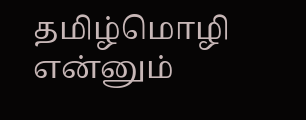தமிழ்மொழி என்னும்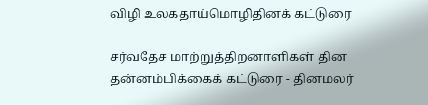விழி உலகதாய்மொழிதினக் கட்டுரை

சர்வதேச மாற்றுத்திறனாளிகள் தின தன்னம்பிக்கைக் கட்டுரை - தினமலர்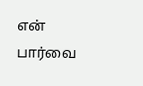என் பார்வை